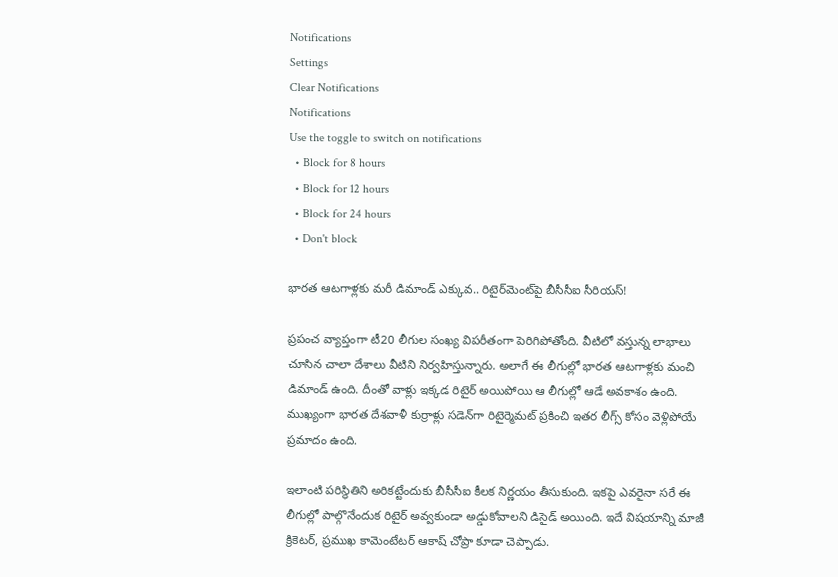Notifications
Settings
Clear Notifications
Notifications
Use the toggle to switch on notifications
  • Block for 8 hours
  • Block for 12 hours
  • Block for 24 hours
  • Don't block

భారత ఆటగాళ్లకు మరీ డిమాండ్ ఎక్కువ.. రిటైర్‌మెంట్‌పై బీసీసీఐ సీరియస్!

ప్రపంచ వ్యాప్తంగా టీ20 లీగుల సంఖ్య విపరీతంగా పెరిగిపోతోంది. వీటిలో వస్తున్న లాభాలు చూసిన చాలా దేశాలు వీటిని నిర్వహిస్తున్నారు. అలాగే ఈ లీగుల్లో భారత ఆటగాళ్లకు మంచి డిమాండ్ ఉంది. దీంతో వాళ్లు ఇక్కడ రిటైర్‌ అయిపోయి ఆ లీగుల్లో ఆడే అవకాశం ఉంది. ముఖ్యంగా భారత దేశవాళీ కుర్రాళ్లు సడెన్‌గా రిటైర్మెమట్ ప్రకించి ఇతర లీగ్స్ కోసం వెళ్లిపోయే ప్రమాదం ఉంది.

ఇలాంటి పరిస్థితిని అరికట్టేందుకు బీసీసీఐ కీలక నిర్ణయం తీసుకుంది. ఇకపై ఎవరైనా సరే ఈ లీగుల్లో పాల్గొనేందుక రిటైర్ అవ్వకుండా అడ్డుకోవాలని డిసైడ్ అయింది. ఇదే విషయాన్ని మాజీ క్రికెటర్, ప్రముఖ కామెంటేటర్ ఆకాష్ చోప్రా కూడా చెప్పాడు.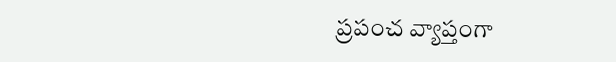ప్రపంచ వ్యాప్తంగా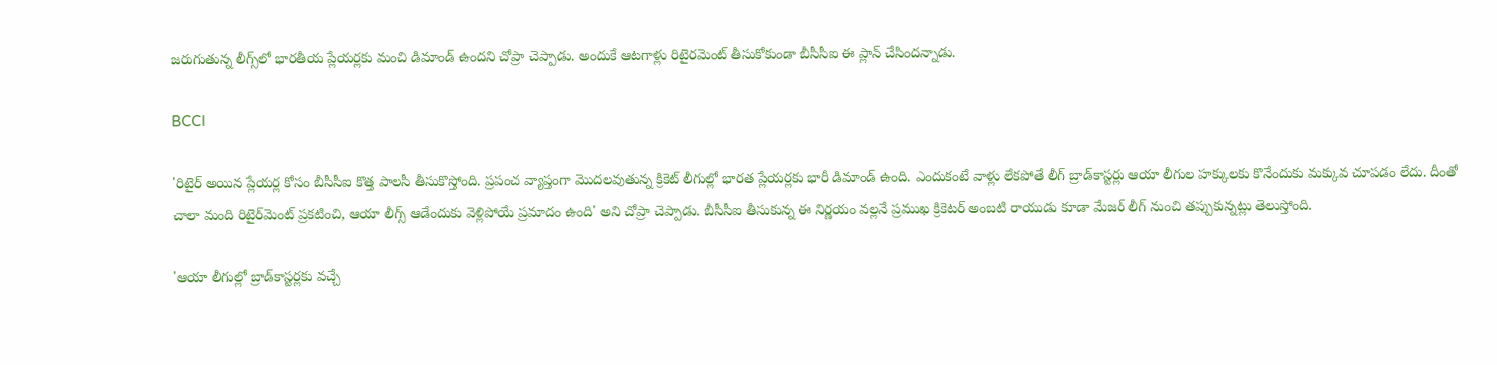జరుగుతున్న లీగ్స్‌లో భారతీయ ప్లేయర్లకు మంచి డిమాండ్ ఉందని చోప్రా చెప్పాడు. అందుకే ఆటగాళ్లు రిటైర‌మెంట్ తీసుకోకుండా బీసీసీఐ ఈ ప్లాన్ చేసిందన్నాడు.

BCCI

'రిటైర్ అయిన ప్లేయర్ల కోసం బీసీసీఐ కొత్త పాలసీ తీసుకొస్తోంది. ప్రపంచ వ్యాప్తంగా మొదలవుతున్న క్రికెట్ లీగుల్లో భారత ప్లేయర్లకు భారీ డిమాండ్ ఉంది. ఎందుకంటే వాళ్లు లేకపోతే లీగ్ బ్రాడ్‌కాస్టర్లు ఆయా లీగుల హక్కులకు కొనేందుకు మక్కువ చూపడం లేదు. దీంతో చాలా మంది రిటైర్‌మెంట్ ప్రకటించి, ఆయా లీగ్స్ ఆడేందుకు వెళ్లిపోయే ప్రమాదం ఉంది' అని చోప్రా చెప్పాడు. బీసీసీఐ తీసుకున్న ఈ నిర్ణయం వల్లనే ప్రముఖ క్రికెటర్ అంబటి రాయుడు కూడా మేజర్ లీగ్ నుంచి తప్పుకున్నట్లు తెలుస్తోంది.

'ఆయా లీగుల్లో బ్రాడ్‌కాస్టర్లకు వచ్చే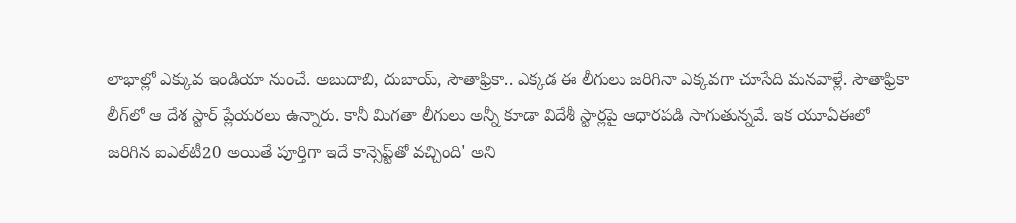లాభాల్లో ఎక్కువ ఇండియా నుంచే. అబుదాబి, దుబాయ్, సౌతాఫ్రికా.. ఎక్కడ ఈ లీగులు జరిగినా ఎక్కవగా చూసేది మనవాళ్లే. సౌతాఫ్రికా లీగ్‌లో ఆ దేశ స్టార్ ప్లేయరలు ఉన్నారు. కానీ మిగతా లీగులు అన్నీ కూడా విదేశీ స్టార్లపై ఆధారపడి సాగుతున్నవే. ఇక యూఏఈలో జరిగిన ఐఎల్‌టీ20 అయితే పూర్తిగా ఇదే కాన్సెప్ట్‌తో వచ్చింది' అని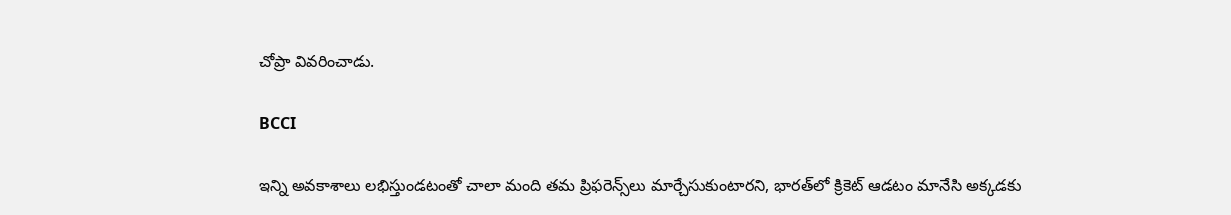చోప్రా వివరించాడు.

BCCI

ఇన్ని అవకాశాలు లభిస్తుండటంతో చాలా మంది తమ ప్రిఫరెన్స్‌లు మార్చేసుకుంటారని, భారత్‌లో క్రికెట్ ఆడటం మానేసి అక్కడకు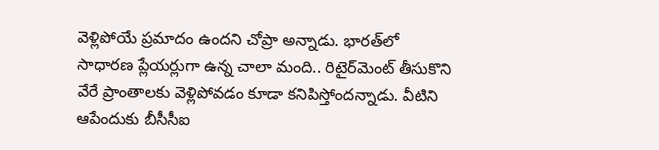వెళ్లిపోయే ప్రమాదం ఉందని చోప్రా అన్నాడు. భారత్‌లో సాధారణ ప్లేయర్లుగా ఉన్న చాలా మంది.. రిటైర్‌మెంట్ తీసుకొని వేరే ప్రాంతాలకు వెళ్లిపోవడం కూడా కనిపిస్తోందన్నాడు. వీటిని ఆపేందుకు బీసీసీఐ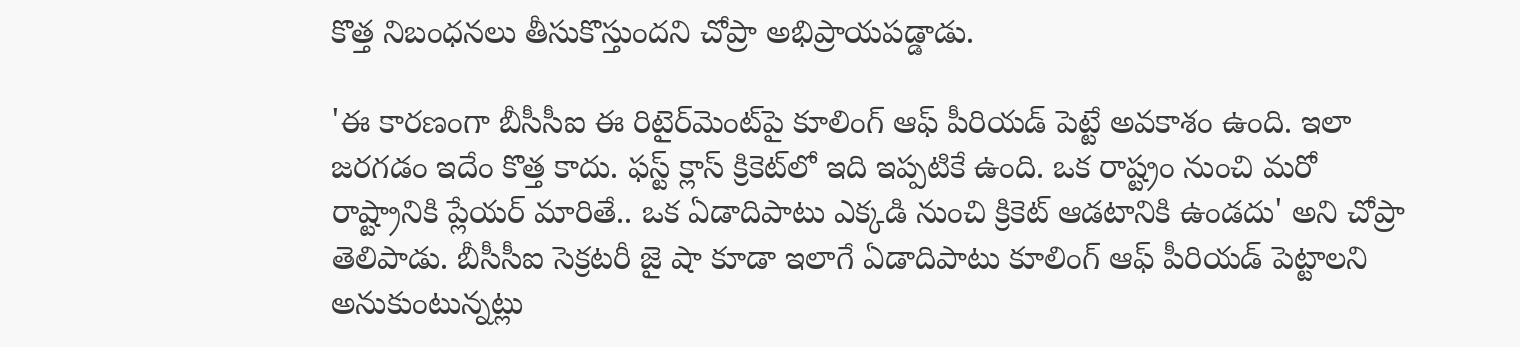కొత్త నిబంధనలు తీసుకొస్తుందని చోప్రా అభిప్రాయపడ్డాడు.

'ఈ కారణంగా బీసీసీఐ ఈ రిటైర్‌మెంట్‌పై కూలింగ్ ఆఫ్ పీరియడ్ పెట్టే అవకాశం ఉంది. ఇలా జరగడం ఇదేం కొత్త కాదు. ఫస్ట్ క్లాస్ క్రికెట్‌లో ఇది ఇప్పటికే ఉంది. ఒక రాష్ట్రం నుంచి మరో రాష్ట్రానికి ప్లేయర్ మారితే.. ఒక ఏడాదిపాటు ఎక్కడి నుంచి క్రికెట్ ఆడటానికి ఉండదు' అని చోప్రా తెలిపాడు. బీసీసీఐ సెక్రటరీ జై షా కూడా ఇలాగే ఏడాదిపాటు కూలింగ్ ఆఫ్ పీరియడ్ పెట్టాలని అనుకుంటున్నట్లు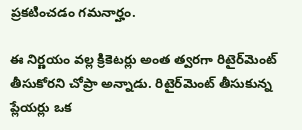ప్రకటించడం గమనార్హం.

ఈ నిర్ణయం వల్ల క్రికెటర్లు అంత త్వరగా రిటైర్‌మెంట్ తీసుకోరని చోప్రా అన్నాడు. రిటైర్‌మెంట్ తీసుకున్న ప్లేయర్లు ఒక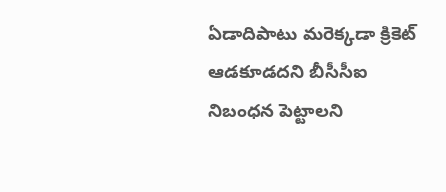ఏడాదిపాటు మరెక్కడా క్రికెట్ ఆడకూడదని బీసీసీఐ నిబంధన పెట్టాలని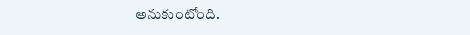అనుకుంటోంది.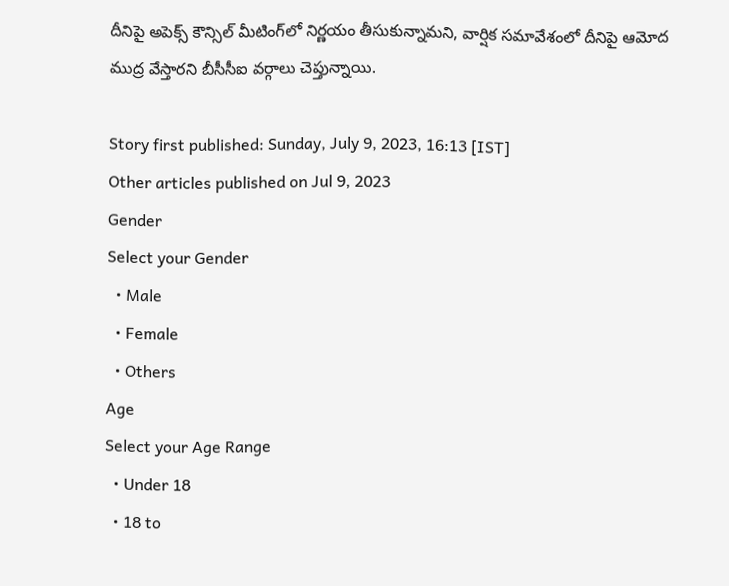దీనిపై అపెక్స్ కౌన్సిల్ మీటింగ్‌లో నిర్ణయం తీసుకున్నామని, వార్షిక సమావేశంలో దీనిపై ఆమోద ముద్ర వేస్తారని బీసీసీఐ వర్గాలు చెప్తున్నాయి.

Story first published: Sunday, July 9, 2023, 16:13 [IST]
Other articles published on Jul 9, 2023
Gender
Select your Gender
  • Male
  • Female
  • Others
Age
Select your Age Range
  • Under 18
  • 18 to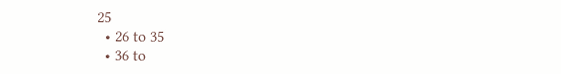25
  • 26 to 35
  • 36 to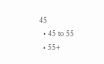45
  • 45 to 55
  • 55+